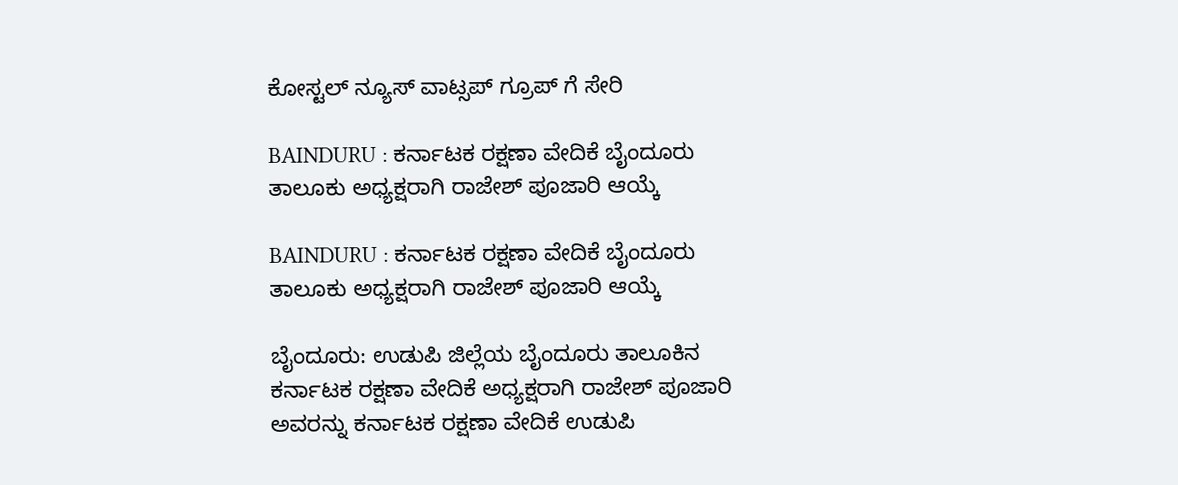ಕೋಸ್ಟಲ್ ನ್ಯೂಸ್ ವಾಟ್ಸಪ್ ಗ್ರೂಪ್ ಗೆ ಸೇರಿ

BAINDURU : ಕರ್ನಾಟಕ ರಕ್ಷಣಾ ವೇದಿಕೆ ಬೈಂದೂರು ತಾಲೂಕು ಅಧ್ಯಕ್ಷರಾಗಿ ರಾಜೇಶ್ ಪೂಜಾರಿ ಆಯ್ಕೆ

BAINDURU : ಕರ್ನಾಟಕ ರಕ್ಷಣಾ ವೇದಿಕೆ ಬೈಂದೂರು ತಾಲೂಕು ಅಧ್ಯಕ್ಷರಾಗಿ ರಾಜೇಶ್ ಪೂಜಾರಿ ಆಯ್ಕೆ

ಬೈಂದೂರು: ಉಡುಪಿ ಜಿಲ್ಲೆಯ ಬೈಂದೂರು ತಾಲೂಕಿನ ಕರ್ನಾಟಕ ರಕ್ಷಣಾ ವೇದಿಕೆ ಅಧ್ಯಕ್ಷರಾಗಿ ರಾಜೇಶ್ ಪೂಜಾರಿ ಅವರನ್ನು ಕರ್ನಾಟಕ ರಕ್ಷಣಾ ವೇದಿಕೆ ಉಡುಪಿ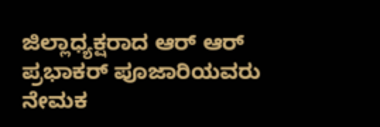ಜಿಲ್ಲಾಧ್ಯಕ್ಷರಾದ ಆರ್ ಆರ್ ಪ್ರಭಾಕರ್ ಪೂಜಾರಿಯವರು ನೇಮಕ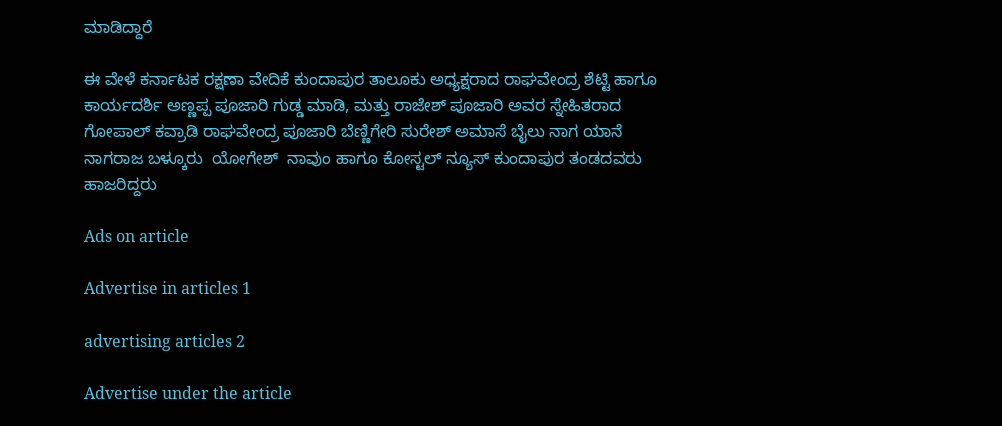ಮಾಡಿದ್ದಾರೆ

ಈ ವೇಳೆ ಕರ್ನಾಟಕ ರಕ್ಷಣಾ ವೇದಿಕೆ ಕುಂದಾಪುರ ತಾಲೂಕು ಅಧ್ಯಕ್ಷರಾದ ರಾಘವೇಂದ್ರ ಶೆಟ್ಟಿ ಹಾಗೂ ಕಾರ್ಯದರ್ಶಿ ಅಣ್ಣಪ್ಪ ಪೂಜಾರಿ ಗುಡ್ಡ ಮಾಡಿ, ಮತ್ತು ರಾಜೇಶ್ ಪೂಜಾರಿ ಅವರ ಸ್ನೇಹಿತರಾದ ಗೋಪಾಲ್ ಕವ್ರಾಡಿ ರಾಘವೇಂದ್ರ ಪೂಜಾರಿ ಬೆಣ್ಣಿಗೇರಿ ಸುರೇಶ್ ಅಮಾಸೆ ಬೈಲು ನಾಗ ಯಾನೆ ನಾಗರಾಜ ಬಳ್ಕೂರು  ಯೋಗೇಶ್  ನಾವುಂ ಹಾಗೂ ಕೋಸ್ಟಲ್ ನ್ಯೂಸ್ ಕುಂದಾಪುರ ತಂಡದವರು ಹಾಜರಿದ್ದರು

Ads on article

Advertise in articles 1

advertising articles 2

Advertise under the article